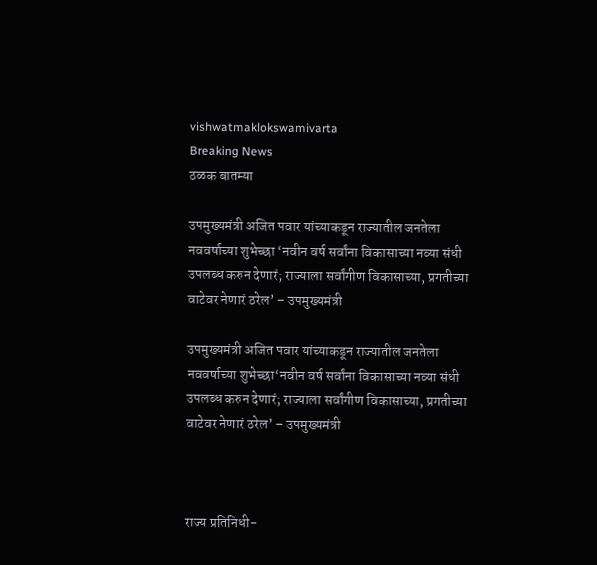vishwatmaklokswamivarta
Breaking News
ठळक बातम्या

उपमुख्यमंत्री अजित पवार यांच्याकडून राज्यातील जनतेला नववर्षाच्या शुभेच्छा ‘नवीन वर्ष सर्वांना विकासाच्या नव्या संधी उपलब्ध करुन देणारं; राज्याला सर्वांगीण विकासाच्या, प्रगतीच्या वाटेवर नेणारं ठरेल’ – उपमुख्यमंत्री

उपमुख्यमंत्री अजित पवार यांच्याकडून राज्यातील जनतेला नववर्षाच्या शुभेच्छा‘नवीन वर्ष सर्वांना विकासाच्या नव्या संधी उपलब्ध करुन देणारं; राज्याला सर्वांगीण विकासाच्या, प्रगतीच्या वाटेवर नेणारं ठरेल’ – उपमुख्यमंत्री



राज्य प्रतिनिधी-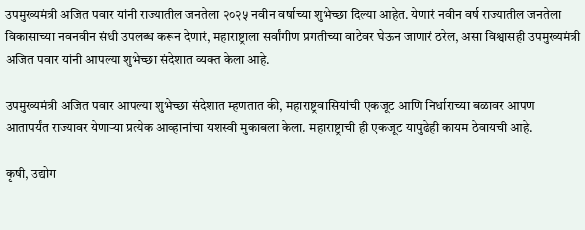उपमुख्यमंत्री अजित पवार यांनी राज्यातील जनतेला २०२५ नवीन वर्षाच्या शुभेच्छा दिल्या आहेत. येणारं नवीन वर्ष राज्यातील जनतेला विकासाच्या नवनवीन संधी उपलब्ध करून देणारं, महाराष्ट्राला सर्वांगीण प्रगतीच्या वाटेवर घेऊन जाणारं ठरेल, असा विश्वासही उपमुख्यमंत्री अजित पवार यांनी आपल्या शुभेच्छा संदेशात व्यक्त केला आहे.

उपमुख्यमंत्री अजित पवार आपल्या शुभेच्छा संदेशात म्हणतात की, महाराष्ट्रवासियांची एकजूट आणि निर्धाराच्या बळावर आपण आतापर्यंत राज्यावर येणाऱ्या प्रत्येक आव्हानांचा यशस्वी मुकाबला केला. महाराष्ट्राची ही एकजूट यापुढेही कायम ठेवायची आहे.

कृषी, उद्योग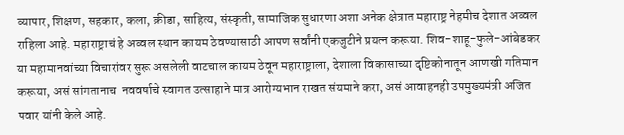व्यापार, शिक्षण, सहकार, कला, क्रीडा, साहित्य, संस्कृती, सामाजिक सुधारणा अशा अनेक क्षेत्रात महाराष्ट्र नेहमीच देशात अव्वल राहिला आहे. महाराष्ट्राचं हे अव्वल स्थान कायम ठेवण्यासाठी आपण सर्वांनी एकजुटीने प्रयत्न करूया. शिव-शाहू-फुले-आंबेडकर या महामानवांच्या विचारांवर सुरू असलेली वाटचाल कायम ठेवून महाराष्ट्राला, देशाला विकासाच्या दृष्टिकोनातून आणखी गतिमान करूया, असं सांगतानाच  नववर्षाचे स्वागत उत्साहाने मात्र आरोग्यभान राखत संयमाने करा, असं आवाहनही उपमुख्यमंत्री अजित पवार यांनी केले आहे.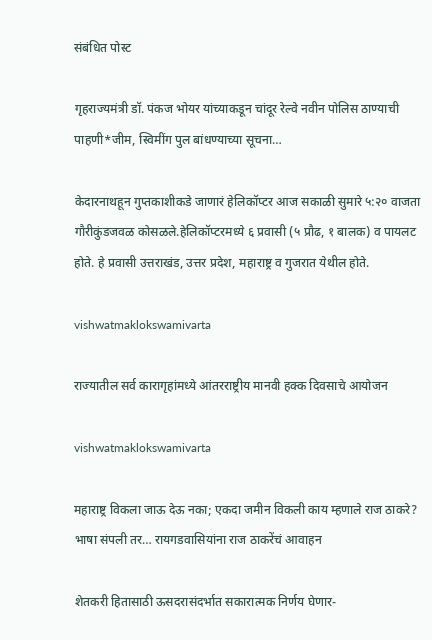संबंधित पोस्ट

गृहराज्यमंत्री डॉ. पंकज भोयर यांच्याकडून चांदूर रेल्वे नवीन पोलिस ठाण्याची पाहणी*जीम, स्विमींग पुल बांधण्याच्या सूचना…

केदारनाथहून गुप्तकाशीकडे जाणारं हेलिकॉप्टर आज सकाळी सुमारे ५:२० वाजता गौरीकुंडजवळ कोसळले.हेलिकॉप्टरमध्ये ६ प्रवासी (५ प्रौढ, १ बालक) व पायलट होते. हे प्रवासी उत्तराखंड, उत्तर प्रदेश, महाराष्ट्र व गुजरात येथील होते.

vishwatmaklokswamivarta

राज्यातील सर्व कारागृहांमध्ये आंतरराष्ट्रीय मानवी हक्क दिवसाचे आयोजन

vishwatmaklokswamivarta

महाराष्ट्र विकला जाऊ देऊ नका; एकदा जमीन विकली काय म्हणाले राज ठाकरे? भाषा संपली तर… रायगडवासियांना राज ठाकरेंचं आवाहन

शेतकरी हितासाठी ऊसदरासंदर्भात सकारात्मक निर्णय घेणार-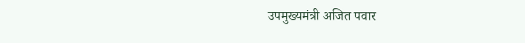उपमुख्यमंत्री अजित पवार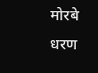मोरबे धरण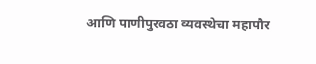आणि पाणीपुरवठा व्यवस्थेचा महापौर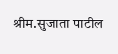श्रीम.सुजाता पाटील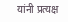यांनी प्रत्यक्ष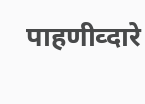पाहणीव्दारे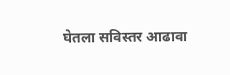घेतला सविस्तर आढावा